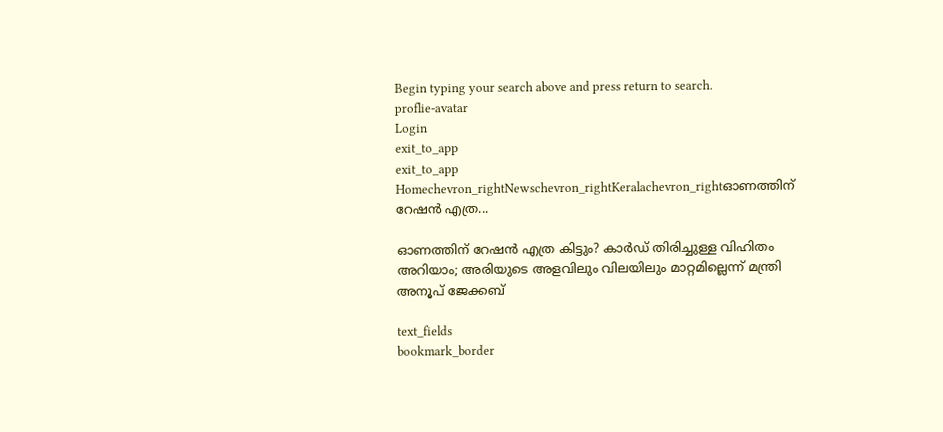Begin typing your search above and press return to search.
proflie-avatar
Login
exit_to_app
exit_to_app
Homechevron_rightNewschevron_rightKeralachevron_rightഓണത്തിന് റേഷൻ എത്ര...

ഓണത്തിന് റേഷൻ എത്ര കിട്ടും? കാർഡ് തിരിച്ചുള്ള വിഹിതം അറിയാം; അരിയുടെ അളവിലും വിലയിലും മാറ്റമില്ലെന്ന് മന്ത്രി അനൂപ് ജേക്കബ്

text_fields
bookmark_border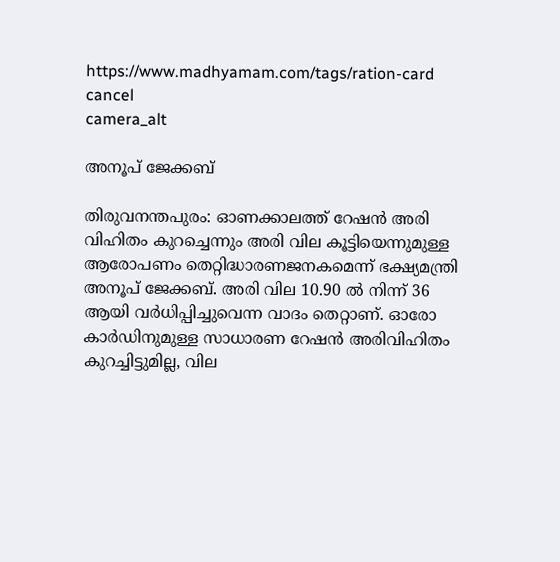https://www.madhyamam.com/tags/ration-card
cancel
camera_alt

അനൂപ് ജേക്കബ്

തിരുവനന്തപുരം: ഓണക്കാലത്ത് റേഷന്‍ അരി വിഹിതം കുറച്ചെന്നും അരി വില കൂട്ടിയെന്നുമുള്ള ആരോപണം തെറ്റിദ്ധാരണജനകമെന്ന് ഭക്ഷ്യമന്ത്രി അനൂപ് ജേക്കബ്. അരി വില 10.90 ല്‍ നിന്ന് 36 ആയി വര്‍ധിപ്പിച്ചുവെന്ന വാദം തെറ്റാണ്. ഓരോ കാര്‍ഡിനുമുള്ള സാധാരണ റേഷന്‍ അരിവിഹിതം കുറച്ചിട്ടുമില്ല, വില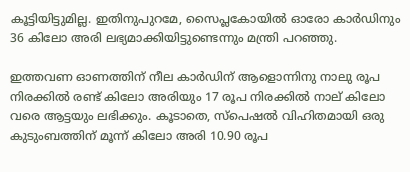കൂട്ടിയിട്ടുമില്ല. ഇതിനുപുറമേ, സൈപ്ലകോയില്‍ ഓരോ കാര്‍ഡിനും 36 കിലോ അരി ലഭ്യമാക്കിയിട്ടുണ്ടെന്നും മന്ത്രി പറഞ്ഞു.

ഇത്തവണ ഓണത്തിന് നീല കാര്‍ഡിന് ആളൊന്നിനു നാലു രൂപ നിരക്കില്‍ രണ്ട് കിലോ അരിയും 17 രൂപ നിരക്കില്‍ നാല് കിലോ വരെ ആട്ടയും ലഭിക്കും. കൂടാതെ, സ്പെഷല്‍ വിഹിതമായി ഒരു കുടുംബത്തിന് മൂന്ന് കിലോ അരി 10.90 രൂപ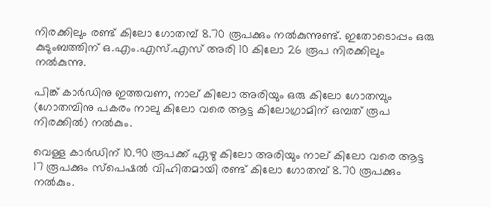നിരക്കിലും രണ്ട് കിലോ ഗോതമ്പ് 8.70 രൂപക്കും നല്‍കുന്നുണ്ട്. ഇതോടൊപ്പം ഒരു കുടുംബത്തിന് ഒ.എം.എസ്.എസ് അരി 10 കിലോ 26 രൂപ നിരക്കിലും നല്‍കുന്നു.

പിങ്ക് കാര്‍ഡിനു ഇത്തവണ, നാല് കിലോ അരിയും ഒരു കിലോ ഗോതമ്പും (ഗോതമ്പിനു പകരം നാലു കിലോ വരെ ആട്ട കിലോഗ്രാമിന് ഒമ്പത് രൂപ നിരക്കില്‍) നല്‍കും.

വെള്ള കാര്‍ഡിന് 10.90 രൂപക്ക് ഏഴു കിലോ അരിയും നാല് കിലോ വരെ ആട്ട 17 രൂപക്കും സ്പെഷല്‍ വിഹിതമായി രണ്ട് കിലോ ഗോതമ്പ് 8.70 രൂപക്കും നൽകും.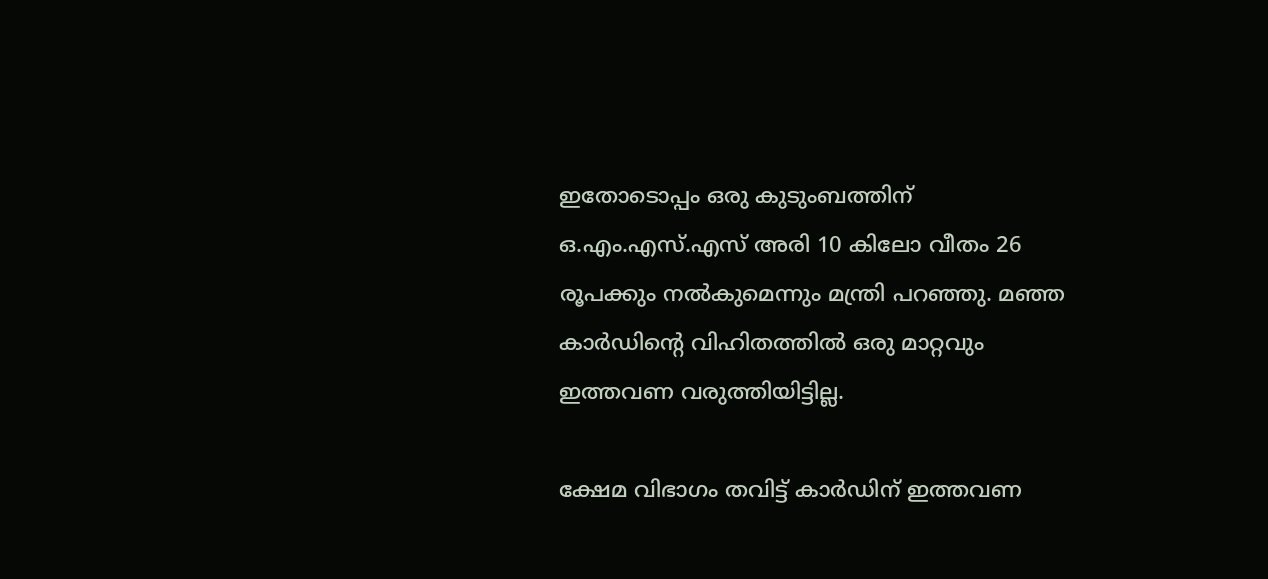ഇതോടൊപ്പം ഒരു കുടുംബത്തിന് ഒ.എം.എസ്.എസ് അരി 10 കിലോ വീതം 26 രൂപക്കും നല്‍കുമെന്നും മന്ത്രി പറഞ്ഞു. മഞ്ഞ കാര്‍ഡിന്‍റെ വിഹിതത്തില്‍ ഒരു മാറ്റവും ഇത്തവണ വരുത്തിയിട്ടില്ല.

ക്ഷേമ വിഭാഗം തവിട്ട് കാര്‍ഡിന് ഇത്തവണ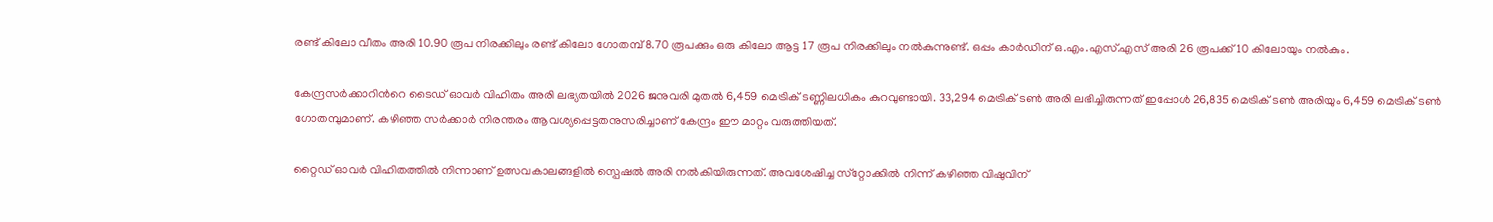രണ്ട് കിലോ വീതം അരി 10.90 രൂപ നിരക്കിലും രണ്ട് കിലോ ഗോതമ്പ് 8.70 രൂപക്കും ഒരു കിലോ ആട്ട 17 രൂപ നിരക്കിലും നല്‍കുന്നുണ്ട്. ഒപ്പം കാര്‍ഡിന് ഒ.എം.എസ്.എസ് അരി 26 രൂപക്ക് 10 കിലോയും നല്‍കും.

കേന്ദ്രസര്‍ക്കാറിന്‍റെ ടൈഡ് ഓവര്‍ വിഹിതം അരി ലഭ്യതയില്‍ 2026 ജനുവരി മുതല്‍ 6,459 മെട്രിക് ടണ്ണിലധികം കുറവുണ്ടായി. 33,294 മെട്രിക് ടണ്‍ അരി ലഭിച്ചിരുന്നത് ഇപ്പോള്‍ 26,835 മെട്രിക് ടണ്‍ അരിയും 6,459 മെട്രിക് ടണ്‍ ഗോതമ്പുമാണ്. കഴിഞ്ഞ സര്‍ക്കാര്‍ നിരന്തരം ആവശ്യപ്പെട്ടതനുസരിച്ചാണ് കേന്ദ്രം ഈ മാറ്റം വരുത്തിയത്.

റ്റൈഡ് ഓവര്‍ വിഹിതത്തില്‍ നിന്നാണ് ഉത്സവകാലങ്ങളില്‍ സ്പെഷല്‍ അരി നല്‍കിയിരുന്നത്. അവശേഷിച്ച സ്‌റ്റോക്കില്‍ നിന്ന് കഴിഞ്ഞ വിഷുവിന്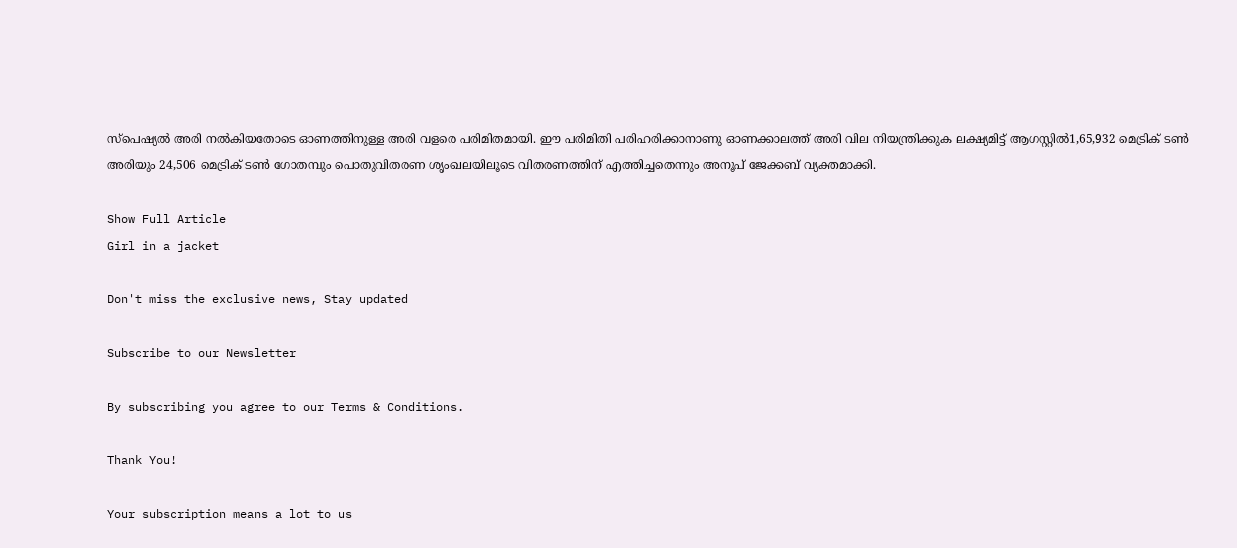സ്‌പെഷ്യല്‍ അരി നല്‍കിയതോടെ ഓണത്തിനുള്ള അരി വളരെ പരിമിതമായി. ഈ പരിമിതി പരിഹരിക്കാനാണു ഓണക്കാലത്ത് അരി വില നിയന്ത്രിക്കുക ലക്ഷ്യമിട്ട് ആഗസ്റ്റിൽ1,65,932 മെട്രിക് ടണ്‍ അരിയും 24,506 മെട്രിക് ടണ്‍ ഗോതമ്പും പൊതുവിതരണ ശൃംഖലയിലൂടെ വിതരണത്തിന് എത്തിച്ചതെന്നും അനൂപ് ജേക്കബ് വ്യക്തമാക്കി.

Show Full Article
Girl in a jacket

Don't miss the exclusive news, Stay updated

Subscribe to our Newsletter

By subscribing you agree to our Terms & Conditions.

Thank You!

Your subscription means a lot to us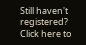Still haven't registered? Click here to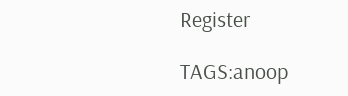Register

TAGS:anoop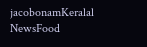jacobonamKeralal NewsFood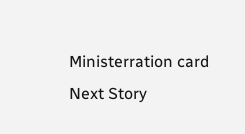Ministerration card
Next Story